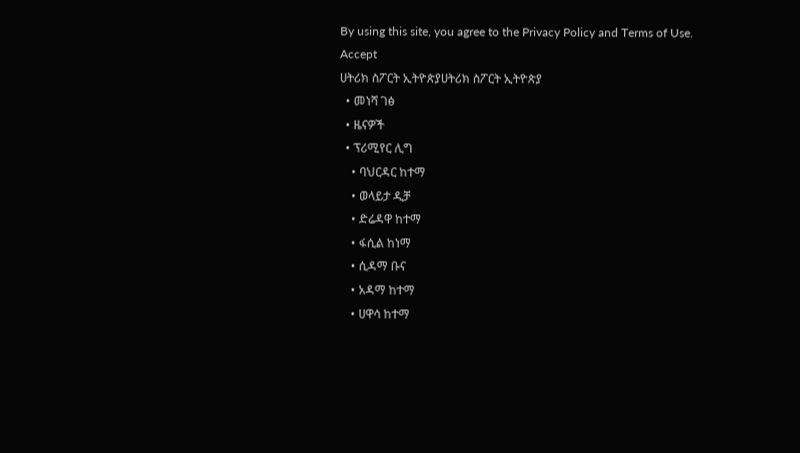By using this site, you agree to the Privacy Policy and Terms of Use.
Accept
ሀትሪክ ስፖርት ኢትዮጵያሀትሪክ ስፖርት ኢትዮጵያ
  • መነሻ ገፅ
  • ዜናዎች
  • ፕሪሚየር ሊግ
    • ባህርዳር ከተማ
    • ወላይታ ዲቻ
    • ድሬዳዋ ከተማ
    • ፋሲል ከነማ
    • ሲዳማ ቡና
    • አዳማ ከተማ
    • ሀዋሳ ከተማ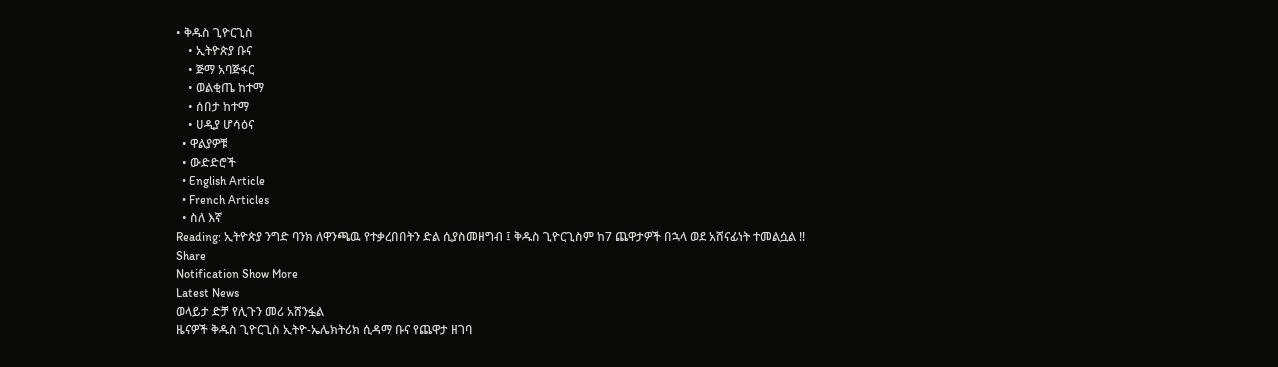• ቅዱስ ጊዮርጊስ
    • ኢትዮጵያ ቡና
    • ጅማ አባጅፋር
    • ወልቂጤ ከተማ
    • ሰበታ ከተማ
    • ሀዲያ ሆሳዕና
  • ዋልያዎቹ
  • ውድድሮች
  • English Article
  • French Articles
  • ስለ እኛ
Reading: ኢትዮጵያ ንግድ ባንክ ለዋንጫዉ የተቃረበበትን ድል ሲያስመዘግብ ፤ ቅዱስ ጊዮርጊስም ከ7 ጨዋታዎች በኋላ ወደ አሸናፊነት ተመልሷል !!
Share
Notification Show More
Latest News
ወላይታ ድቻ የሊጉን መሪ አሸንፏል
ዜናዎች ቅዱስ ጊዮርጊስ ኢትዮ-ኤሌክትሪክ ሲዳማ ቡና የጨዋታ ዘገባ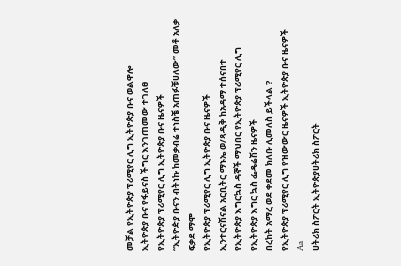መቻል የኢትዮጵያ ፕሪሚየር ሊግ ኢትዮጵያ ቡና ወልዋሎ
ኢትዮጵያ ቡና የፋይናስ ችግር እንገጠመው ተገለፀ
የኢትዮጵያ ፕሪሚየር ሊግ ኢትዮጵያ ቡና ዜናዎች
“ኢትዮዽያ ቡናን ብትነኩ ከመቃብሬ ተነስቼ አጠፉቹሀለው” መቶ አለቃ ፍቃደ ማሞ
የኢትዮጵያ ፕሪሚየር ሊግ ኢትዮጵያ ቡና ዜናዎች
ኢንተርናሽናል አርቢትር ማኑኤ ወ/ጻዲቅ ከአዳማ ተሰናበተ
የኢትዮጵያ እግርኳስ ዳኞች ማህበር የኢትዮጵያ ፕሪሚየር ሊግ የኢትዮጵያ እግር ኳስ ፌዴሬሽን ዜናዎች
በረከት አማረ ወደ ቀደመ ክለቡ ሊመለስ ይችላል ?
የኢትዮጵያ ፕሪሚየር ሊግ የዝውውር ዜናዎች ኢትዮጵያ ቡና ዜናዎች
Aa
ሀትሪክ ስፖርት ኢትዮጵያሀትሪክ ስፖርት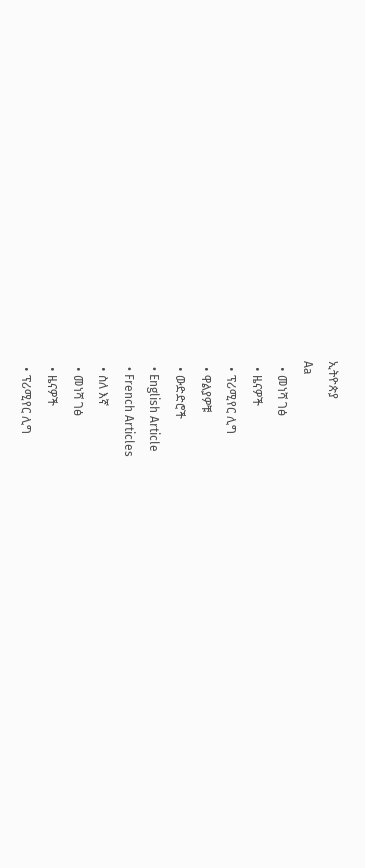ኢትዮጵያ
Aa
  • መነሻ ገፅ
  • ዜናዎች
  • ፕሪሚየር ሊግ
  • ዋልያዎቹ
  • ውድድሮች
  • English Article
  • French Articles
  • ስለ እኛ
  • መነሻ ገፅ
  • ዜናዎች
  • ፕሪሚየር ሊግ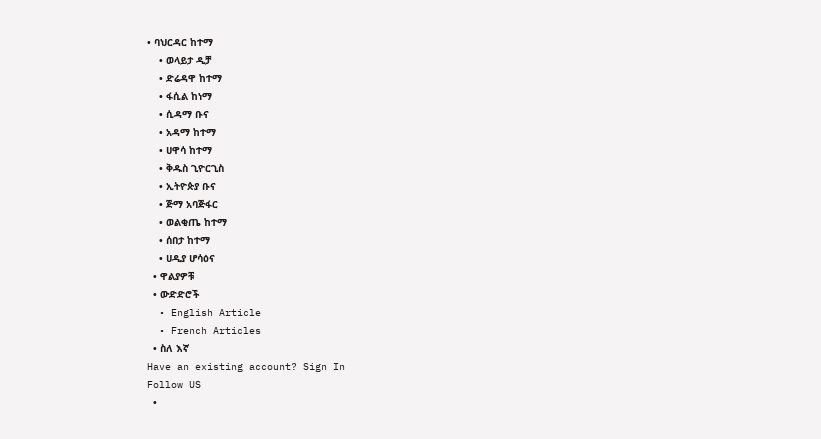• ባህርዳር ከተማ
    • ወላይታ ዲቻ
    • ድሬዳዋ ከተማ
    • ፋሲል ከነማ
    • ሲዳማ ቡና
    • አዳማ ከተማ
    • ሀዋሳ ከተማ
    • ቅዱስ ጊዮርጊስ
    • ኢትዮጵያ ቡና
    • ጅማ አባጅፋር
    • ወልቂጤ ከተማ
    • ሰበታ ከተማ
    • ሀዲያ ሆሳዕና
  • ዋልያዎቹ
  • ውድድሮች
  • English Article
  • French Articles
  • ስለ እኛ
Have an existing account? Sign In
Follow US
  •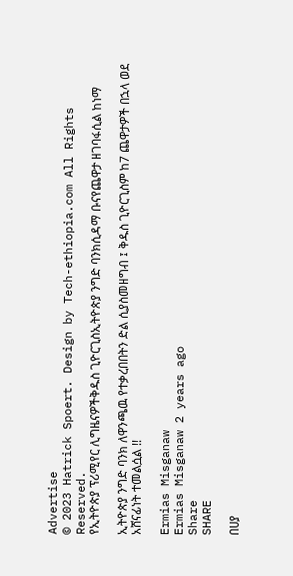Advertise
© 2023 Hatrick Spoert. Design by Tech-ethiopia.com All Rights Reserved.
የኢትዮጵያ ፕሪሚየር ሊግዜናዎችቅዱስ ጊዮርጊስኢትዮጵያ ንግድ ባንክሲዳማ ቡናየጨዋታ ዘገባፋሲል ከነማ

ኢትዮጵያ ንግድ ባንክ ለዋንጫዉ የተቃረበበትን ድል ሲያስመዘግብ ፤ ቅዱስ ጊዮርጊስም ከ7 ጨዋታዎች በኋላ ወደ አሸናፊነት ተመልሷል !!

Ermias Misganaw
Ermias Misganaw 2 years ago
Share
SHARE

በሀያ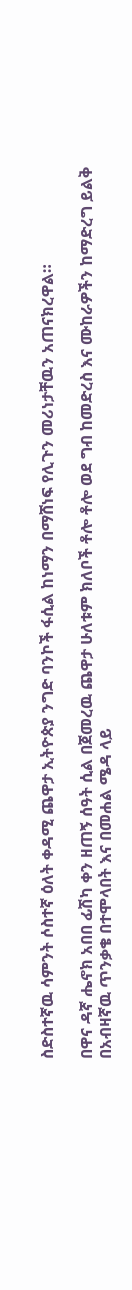ስድስተኛዉ ሳምንት ሶስተኛ ዕለት ቀዳሚ ጨዋታ ኢትዮጵያ ንግድ ባንኮች ፋሲል ከነማን በማሸነፍ የሊጉን መሪነታቸዉን አጠናክረዋል።

በዋና ዳኛ ሔኖክ አበበ ፊሽካ ቀን ዘጠኝ ሰዓት ሲል በጀመረዉ ጨዋታ ሁለቱም ክለቦች ቶሎ ቶሎ ወደ ግብ ከመድረስ እና ሙከራዎችን ከማድረግ ይልቅ በአብዛኛዉ ጥንቃቄ በተሞላበት እና በመሐል ሜዳ ላይ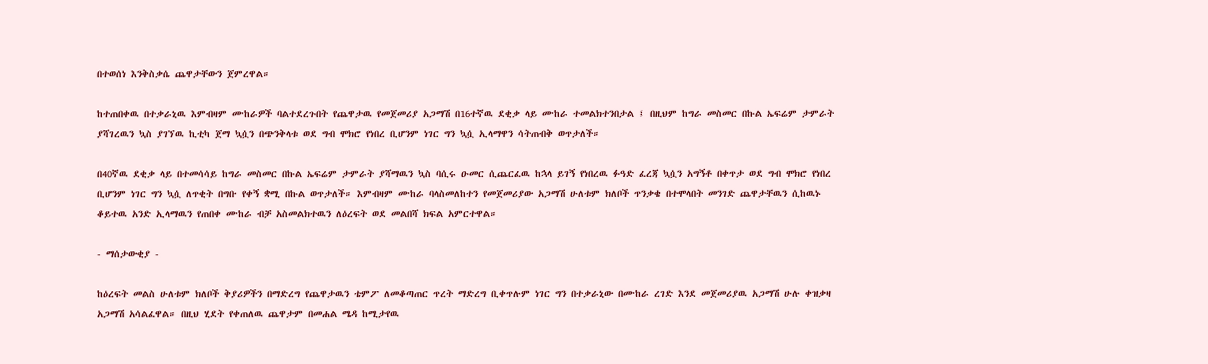በተወሰነ እንቅስቃሴ ጨዋታቸውን ጀምረዋል።

ከተጠበቀዉ በተቃራኒዉ እምብዛም ሙከራዎች ባልተደረጉበት የጨዋታዉ የመጀመሪያ አጋማሽ በ16ተኛዉ ደቂቃ ላይ ሙከራ ተመልክተንበታል ፤ በዚህም ከግራ መስመር በኩል ኤፍሬም ታምራት ያሻገረዉን ኳስ ያገኘዉ ኪቲካ ጀማ ኳሷን በጭንቅላቱ ወደ ግብ ሞክሮ የነበረ ቢሆንም ነገር ግን ኳሷ ኢላማዋን ሳትጠብቅ ወጥታለች።

በ40ኛዉ ደቂቃ ላይ በተመሳሳይ ከግራ መስመር በኩል ኤፍሬም ታምራት ያሻማዉን ኳስ ባሲሩ ዑመር ሲጨርፈዉ ከኋላ ይገኝ የነበረዉ ፉዓድ ፈረጃ ኳሷን አግኝቶ በቀጥታ ወደ ግብ ሞክሮ የነበረ ቢሆንም ነገር ግን ኳሷ ለጥቂት በግቡ የቀኝ ቋሚ በኩል ወጥታለች። እምብዛም ሙከራ ባላስመለከተን የመጀመሪያው አጋማሽ ሁለቱም ክለቦች ጥንቃቄ በተሞላበት መንገድ ጨዋታቸዉን ሲከዉኑ ቆይተዉ አንድ ኢላማዉን የጠበቀ ሙከራ ብቻ አስመልክተዉን ለዕረፍት ወደ መልበሻ ክፍል አምርተዋል።

- ማሰታውቂያ -

ከዕረፍት መልስ ሁለቱም ክለቦች ቅያሪዎችን በማድረግ የጨዋታዉን ቴምፖ ለመቆጣጠር ጥረት ማድረግ ቢቀጥሉም ነገር ግን በተቃራኒው በሙከራ ረገድ እንደ መጀመሪያዉ አጋማሽ ሁሉ ቀዝቃዛ አጋማሽ አሳልፈዋል። በዚህ ሂደት የቀጠለዉ ጨዋታም በመሐል ሜዳ ከሚታየዉ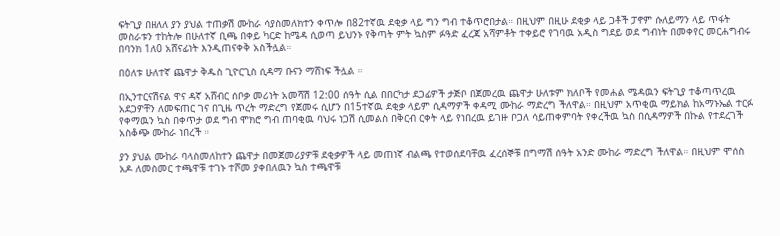ፍትጊያ በዘለለ ያን ያህል ተጠቃሽ ሙከራ ሳያስመለክተን ቀጥሎ በ82ተኛዉ ደቂቃ ላይ ግን ግብ ተቆጥሮበታል። በዚህም በዚሁ ደቂቃ ላይ ጋቶች ፓኖም ሱለይማን ላይ ጥፋት መስራቱን ተከትሎ በሁለተኛ ቢጫ በቀይ ካርድ ከሜዳ ሲወጣ ይህንኑ የቅጣት ምት ኳስም ፉዓድ ፈረጃ አሻምቶት ተቀይሮ የገባዉ አዲስ ግደይ ወደ ግብነት በመቀየር መርሐግብሩ በባንክ 1ለ0 አሸናፊነት እንዲጠናቀቅ አስችሏል።

በዕለቱ ሁለተኛ ጨዋታ ቅዱስ ጊዮርጊስ ሲዳማ ቡናን ማሸነፍ ችሏል ።

በኢንተርናሽናል ዋና ዳኛ አሸብር ሰቦቃ መሪነት አመሻሽ 12:00 ሰዓት ሲል በበርካታ ደጋፊዎች ታጅቦ በጀመረዉ ጨዋታ ሁለቱም ክለቦች የመሐል ሜዳዉን ፍትጊያ ተቆጣጥረዉ አደጋዎቸን ለመፍጠር ገና በጊዜ ጥረት ማድረግ የጀመሩ ሲሆን በ15ተኛዉ ደቂቃ ላይም ሲዳማዎች ቀዳሚ ሙከራ ማድረግ ችለዋል። በዚህም አጥቂዉ ማይክል ከአማኑኤል ተርፉ የቀማዉን ኳስ በቀጥታ ወደ ግብ ሞክሮ ግብ ጠባቂዉ ባህሩ ነጋሽ ሲመልስ በቅርብ ርቀት ላይ የነበረዉ ይገዙ ቦጋለ ሳይጠቀምባት የቀረችዉ ኳስ በሲዳማዎች በኩል የተደረገች አስቆጭ ሙከራ ነበረች ።

ያን ያህል ሙከራ ባላስመለከተን ጨዋታ በመጀመሪያዎቹ ደቂቃዎች ላይ መጠነኛ ብልጫ የተወሰደባቸዉ ፈረሰኞቹ በግማሽ ሰዓት አንድ ሙከራ ማድረግ ችለዋል። በዚህም ሞሰስ አዶ ለመስመር ተጫዋቹ ተገኑ ተሾመ ያቀበለዉን ኳስ ተጫዋቹ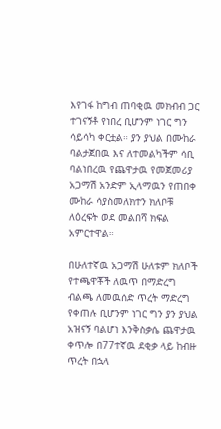እየገፋ ከግብ ጠባቂዉ መክብብ ጋር ተገናኝቶ የነበረ ቢሆንም ነገር ግን ሳይሳካ ቀርቷል። ያን ያህል በሙከራ ባልታጀበዉ እና ለተመልካችም ሳቢ ባልነበረዉ የጨዋታዉ የመጀመሪያ አጋማሽ አንድም ኢላማዉን የጠበቀ ሙከራ ሳያስመለክተን ክለቦቹ ለዕረፍት ወደ መልበሻ ክፍል አምርተዋል።

በሁለተኛዉ አጋማሽ ሁለቱም ክለቦች የተጫዋቾች ለዉጥ በማድረግ ብልጫ ለመዉሰድ ጥረት ማድረግ የቀጠሉ ቢሆንም ነገር ግን ያን ያህል አዝናኝ ባልሆነ እንቅስቃሴ ጨዋታዉ ቀጥሎ በ77ተኛዉ ደቂቃ ላይ ከብዙ ጥረት በኋላ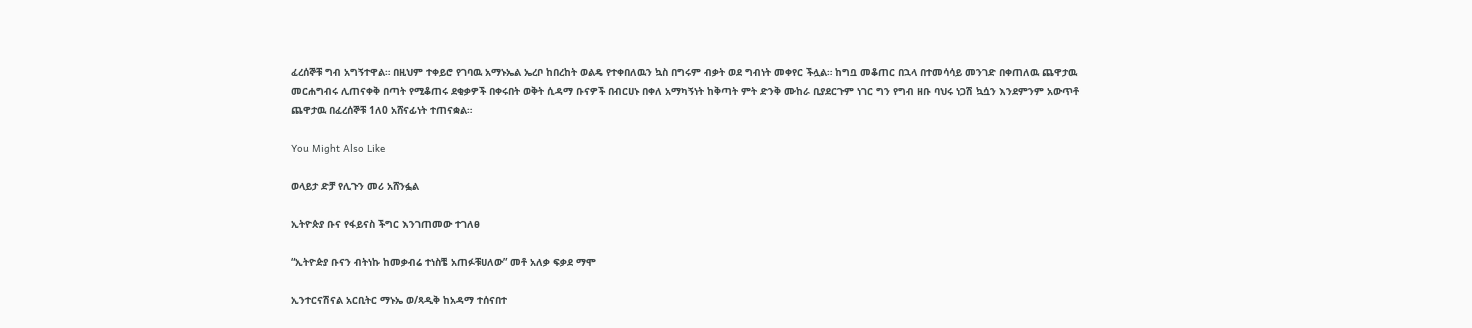ፈረሰኞቹ ግብ አግኝተዋል። በዚህም ተቀይሮ የገባዉ አማኑኤል ኤረቦ ከበረከት ወልዴ የተቀበለዉን ኳስ በግሩም ብቃት ወደ ግብነት መቀየር ችሏል። ከግቧ መቆጠር በኋላ በተመሳሳይ መንገድ በቀጠለዉ ጨዋታዉ መርሐግብሩ ሊጠናቀቅ በጣት የሚቆጠሩ ደቂቃዎች በቀሩበት ወቅት ሲዳማ ቡናዎች በብርሀኑ በቀለ አማካኝነት ከቅጣት ምት ድንቅ ሙከራ ቢያደርጉም ነገር ግን የግብ ዘቡ ባህሩ ነጋሽ ኳሷን እንደምንም አውጥቶ ጨዋታዉ በፈረሰኞቹ 1ለ0 አሸናፊነት ተጠናቋል።

You Might Also Like

ወላይታ ድቻ የሊጉን መሪ አሸንፏል

ኢትዮጵያ ቡና የፋይናስ ችግር እንገጠመው ተገለፀ

“ኢትዮዽያ ቡናን ብትነኩ ከመቃብሬ ተነስቼ አጠፉቹሀለው” መቶ አለቃ ፍቃደ ማሞ

ኢንተርናሽናል አርቢትር ማኑኤ ወ/ጻዲቅ ከአዳማ ተሰናበተ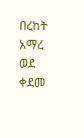በረከት አማረ ወደ ቀደመ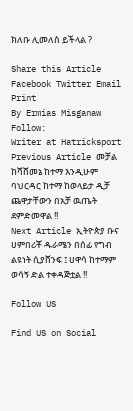ክለቡ ሊመለስ ይችላል ?

Share this Article
Facebook Twitter Email Print
By Ermias Misganaw
Follow:
Writer at Hatricksport
Previous Article መቻል ከሻሸመኔ ከተማ እንዲሁም ባህርዳር ከተማ ከወላይታ ዲቻ ጨዋታቸውን በአቻ ዉጤት ደምድመዋል !!
Next Article ኢትዮጵያ ቡና ሀምበሪቾ ዱራሜን በሰፊ የግብ ልዩነት ሲያሸንፍ ፤ ሀዋሳ ከተማም ወሳኝ ድል ተቀዳጅቷል !!

Follow US

Find US on Social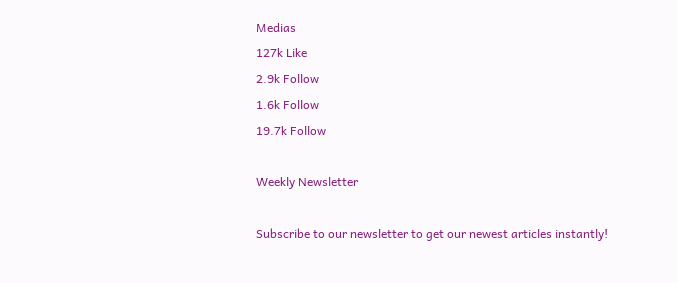Medias
127k Like
2.9k Follow
1.6k Follow
19.7k Follow

Weekly Newsletter

Subscribe to our newsletter to get our newest articles instantly!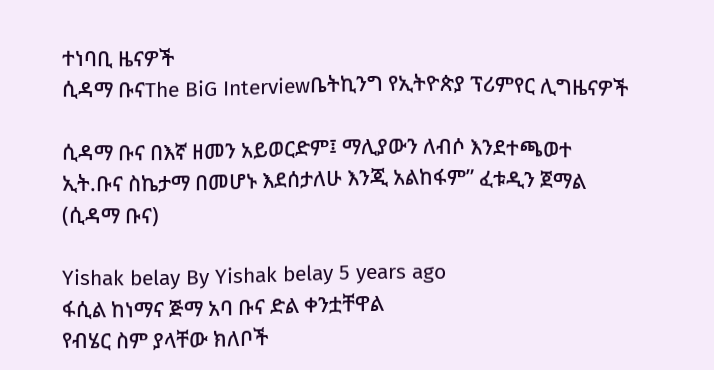ተነባቢ ዜናዎች
ሲዳማ ቡናThe BiG Interviewቤትኪንግ የኢትዮጵያ ፕሪምየር ሊግዜናዎች

ሲዳማ ቡና በእኛ ዘመን አይወርድም፤ ማሊያውን ለብሶ እንደተጫወተ ኢት.ቡና ስኬታማ በመሆኑ እደሰታለሁ እንጂ አልከፋም” ፈቱዲን ጀማል (ሲዳማ ቡና)

Yishak belay By Yishak belay 5 years ago
ፋሲል ከነማና ጅማ አባ ቡና ድል ቀንቷቸዋል
የብሄር ስም ያላቸው ክለቦች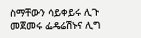ስማቸውን ሳይቀይሩ ሊጉ መጀመሩ ፌዴሬሽኑና ሊግ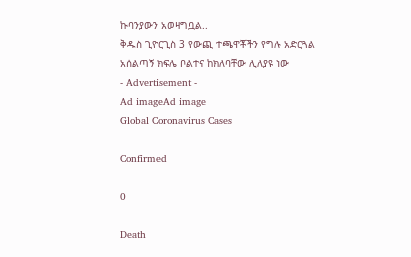ኩባንያውን አወዛግቧል..
ቅዱስ ጊዮርጊስ 3 የውጪ ተጫዋቾችን የግሉ አድርጓል
አሰልጣኝ ክፍሌ ቦልተና ከክለባቸው ሊለያዩ ነው
- Advertisement -
Ad imageAd image
Global Coronavirus Cases

Confirmed

0

Death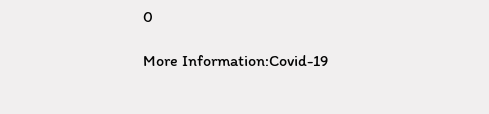0

More Information:Covid-19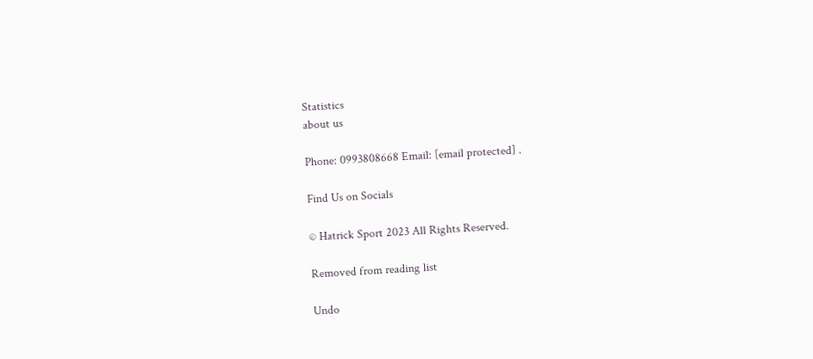Statistics
about us

Phone: 0993808668 Email: [email protected] .

Find Us on Socials

© Hatrick Sport 2023 All Rights Reserved.

Removed from reading list

Undo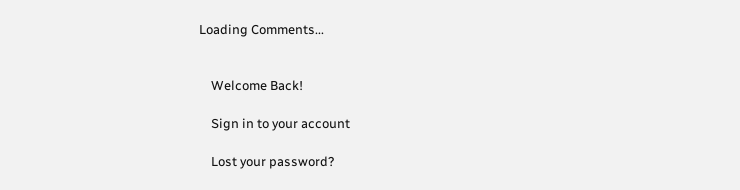Loading Comments...


    Welcome Back!

    Sign in to your account

    Lost your password?